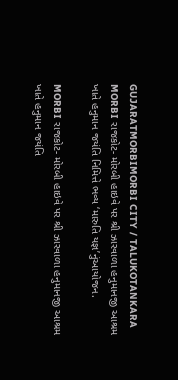GUJARATMORBIMORBI CITY / TALUKOTANKARA
MORBI રાજકોટ- મોરબી હાઇવે પર શ્રી ઝારવાળા હનુમાનજી આશ્રમ ખાતે હનુમાન જયંતિ નિમિત્તે ભવ્ય ‘મારુતિ યજ્ઞ’નુંઆયોજન.

MORBI રાજકોટ- મોરબી હાઇવે પર શ્રી ઝારવાળા હનુમાનજી આશ્રમ ખાતે હનુમાન જયંતિ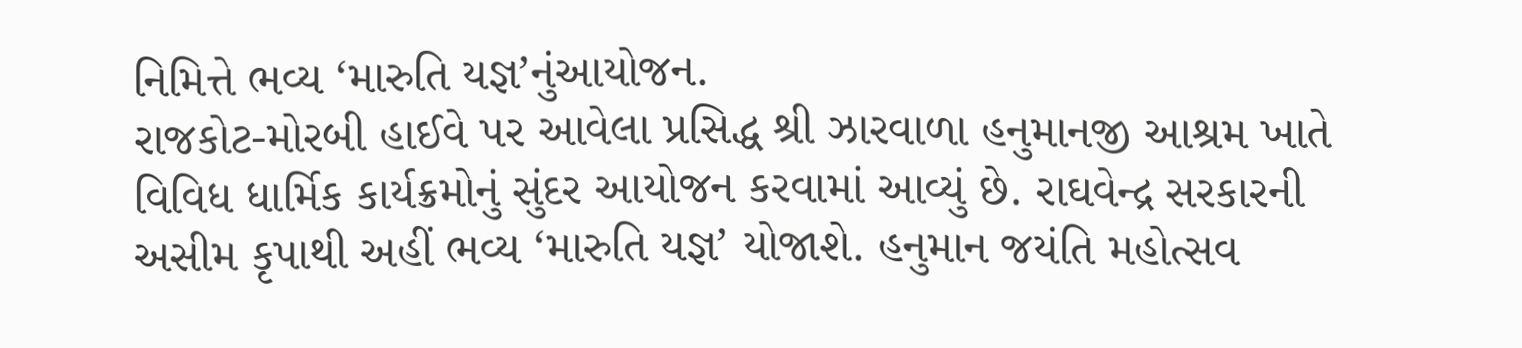નિમિત્તે ભવ્ય ‘મારુતિ યજ્ઞ’નુંઆયોજન.
રાજકોટ-મોરબી હાઈવે પર આવેલા પ્રસિદ્ધ શ્રી ઝારવાળા હનુમાનજી આશ્રમ ખાતે વિવિધ ધાર્મિક કાર્યક્રમોનું સુંદર આયોજન કરવામાં આવ્યું છે. રાઘવેન્દ્ર સરકારની અસીમ કૃપાથી અહીં ભવ્ય ‘મારુતિ યજ્ઞ’ યોજાશે. હનુમાન જયંતિ મહોત્સવ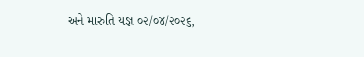અને મારુતિ યજ્ઞ ૦૨/૦૪/૨૦૨૬,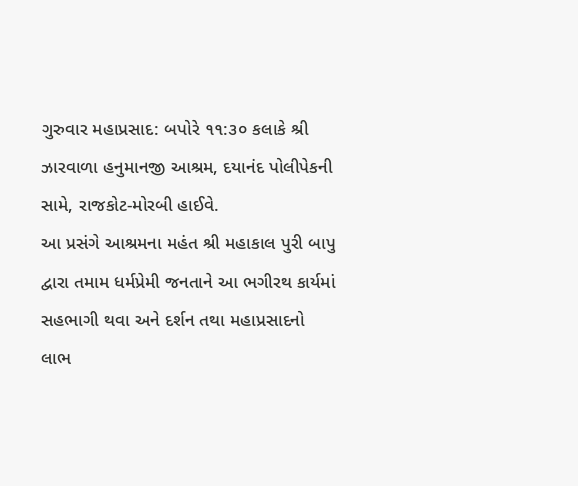ગુરુવાર મહાપ્રસાદ: બપોરે ૧૧:૩૦ કલાકે શ્રી ઝારવાળા હનુમાનજી આશ્રમ, દયાનંદ પોલીપેકની સામે, રાજકોટ-મોરબી હાઈવે.
આ પ્રસંગે આશ્રમના મહંત શ્રી મહાકાલ પુરી બાપુ દ્વારા તમામ ધર્મપ્રેમી જનતાને આ ભગીરથ કાર્યમાં સહભાગી થવા અને દર્શન તથા મહાપ્રસાદનો લાભ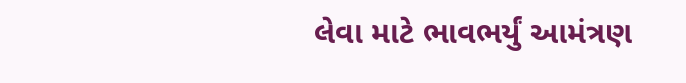લેવા માટે ભાવભર્યું આમંત્રણ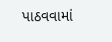પાઠવવામાં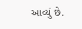આવ્યું છે.